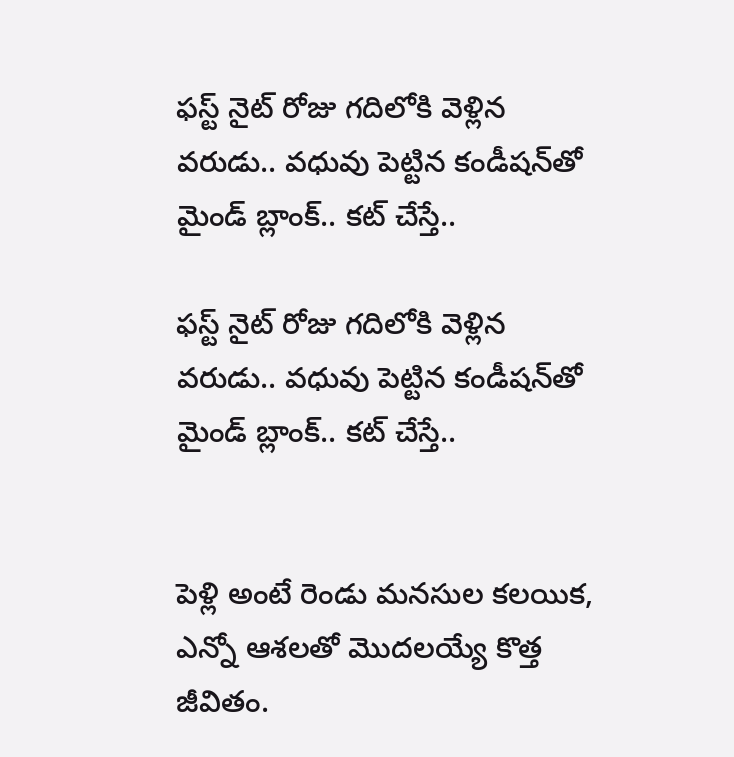ఫస్ట్ నైట్ రోజు గదిలోకి వెళ్లిన వరుడు.. వధువు పెట్టిన కండీషన్‌తో మైండ్ బ్లాంక్.. కట్ చేస్తే..

ఫస్ట్ నైట్ రోజు గదిలోకి వెళ్లిన వరుడు.. వధువు పెట్టిన కండీషన్‌తో మైండ్ బ్లాంక్.. కట్ చేస్తే..


పెళ్లి అంటే రెండు మనసుల కలయిక, ఎన్నో ఆశలతో మొదలయ్యే కొత్త జీవితం.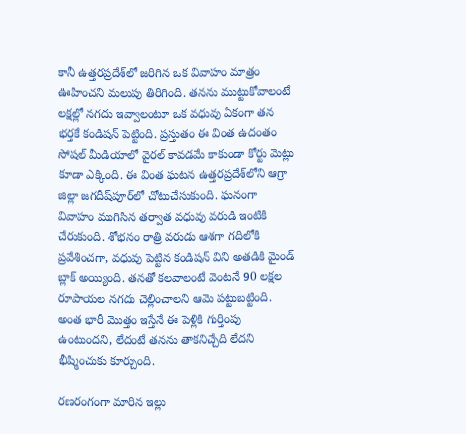కానీ ఉత్తరప్రదేశ్‌లో జరిగిన ఒక వివాహం మాత్రం ఊహించని మలుపు తిరిగింది. తనను ముట్టుకోవాలంటే లక్షల్లో నగదు ఇవ్వాలంటూ ఒక వధువు ఏకంగా తన భర్తకే కండిషన్ పెట్టింది. ప్రస్తుతం ఈ వింత ఉదంతం సోషల్ మీడియాలో వైరల్ కావడమే కాకుండా కోర్టు మెట్లు కూడా ఎక్కింది. ఈ వింత ఘటన ఉత్తరప్రదేశ్‌లోని ఆగ్రా జిల్లా జగదీష్‌పూర్‌లో చోటుచేసుకుంది. ఘనంగా వివాహం ముగిసిన తర్వాత వధువు వరుడి ఇంటికి చేరుకుంది. శోభనం రాత్రి వరుడు ఆశగా గదిలోకి ప్రవేశించగా, వధువు పెట్టిన కండిషన్ విని అతడికి మైండ్ బ్లాక్ అయ్యింది. తనతో కలవాలంటే వెంటనే 90 లక్షల రూపాయల నగదు చెల్లించాలని ఆమె పట్టుబట్టింది. అంత భారీ మొత్తం ఇస్తేనే ఈ పెళ్లికి గుర్తింపు ఉంటుందని, లేదంటే తనను తాకనిచ్చేది లేదని భీష్మించుకు కూర్చుంది.

రణరంగంగా మారిన ఇల్లు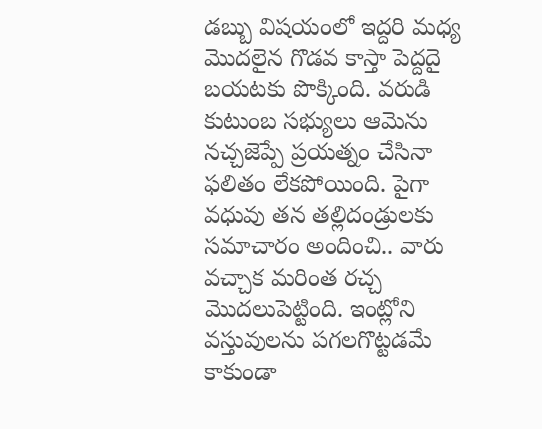డబ్బు విషయంలో ఇద్దరి మధ్య మొదలైన గొడవ కాస్తా పెద్దదై బయటకు పొక్కింది. వరుడి కుటుంబ సభ్యులు ఆమెను నచ్చజెప్పే ప్రయత్నం చేసినా ఫలితం లేకపోయింది. పైగా వధువు తన తల్లిదండ్రులకు సమాచారం అందించి.. వారు వచ్చాక మరింత రచ్చ మొదలుపెట్టింది. ఇంట్లోని వస్తువులను పగలగొట్టడమే కాకుండా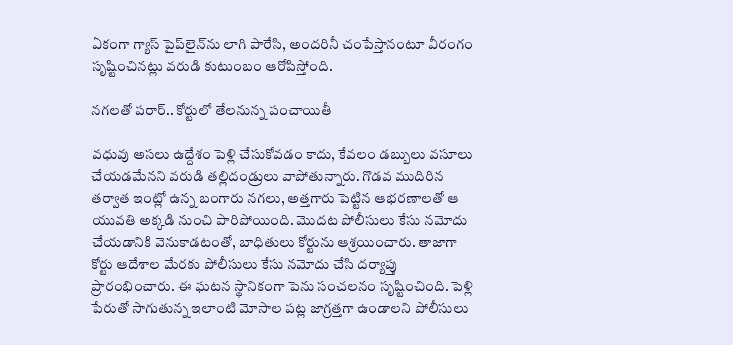ఏకంగా గ్యాస్ పైప్‌లైన్‌ను లాగి పారేసి, అందరినీ చంపేస్తానంటూ వీరంగం సృష్టించినట్లు వరుడి కుటుంబం ఆరోపిస్తోంది.

నగలతో పరార్.. కోర్టులో తేలనున్న పంచాయితీ

వధువు అసలు ఉద్దేశం పెళ్లి చేసుకోవడం కాదు, కేవలం డబ్బులు వసూలు చేయడమేనని వరుడి తల్లిదండ్రులు వాపోతున్నారు. గొడవ ముదిరిన తర్వాత ఇంట్లో ఉన్న బంగారు నగలు, అత్తగారు పెట్టిన ఆభరణాలతో ఆ యువతి అక్కడి నుంచి పారిపోయింది. మొదట పోలీసులు కేసు నమోదు చేయడానికి వెనుకాడటంతో, బాధితులు కోర్టును ఆశ్రయించారు. తాజాగా కోర్టు ఆదేశాల మేరకు పోలీసులు కేసు నమోదు చేసి దర్యాప్తు ప్రారంభించారు. ఈ ఘటన స్థానికంగా పెను సంచలనం సృష్టించింది. పెళ్లి పేరుతో సాగుతున్న ఇలాంటి మోసాల పట్ల జాగ్రత్తగా ఉండాలని పోలీసులు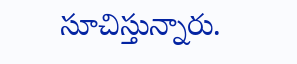సూచిస్తున్నారు.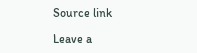Source link

Leave a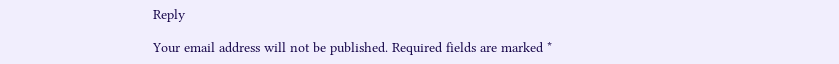Reply

Your email address will not be published. Required fields are marked *